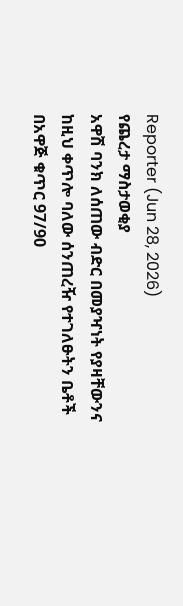Reporter (Jun 28, 2026)
የጨረታ ማስታወቂያ
አዋሽ ባንክ ለሰጠው ብድር በመያዣነት የያዛቸውንና ከዚህ ቀጥሎ ባለው ሰንጠረዥ የተገለፁትን ቤቶች በአዋጅ ቁጥር 97/90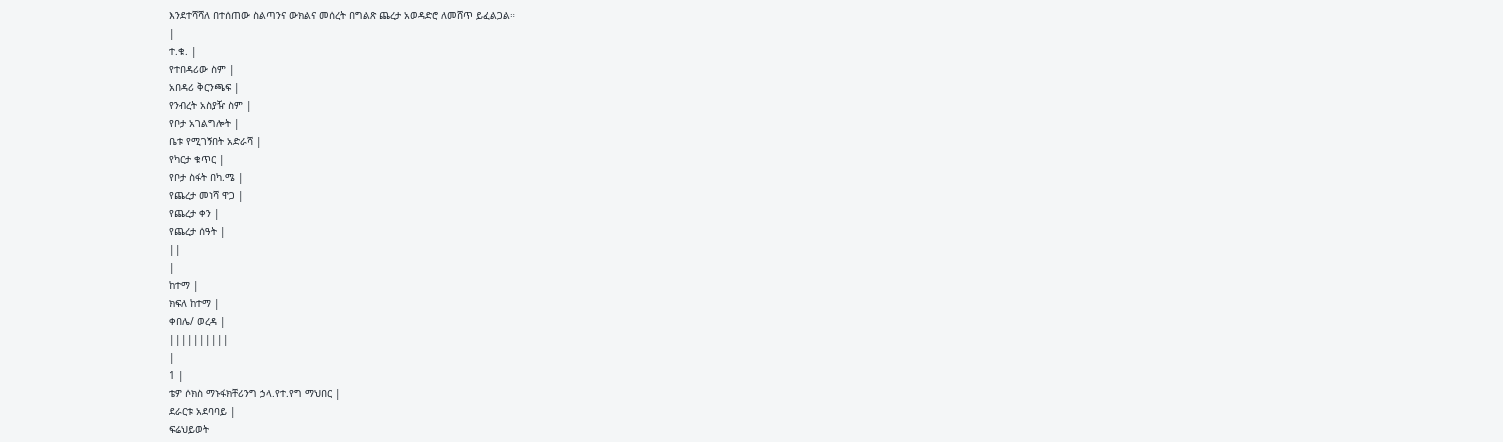እንደተሻሻለ በተሰጠው ስልጣንና ውክልና መሰረት በግልጽ ጨረታ አወዳድሮ ለመሸጥ ይፈልጋል።
|
ተ.ቁ. |
የተበዳሪው ስም |
አበዳሪ ቅርንጫፍ |
የንብረት አስያዥ ስም |
የቦታ አገልግሎት |
ቤቱ የሚገኝበት አድራሻ |
የካርታ ቁጥር |
የቦታ ስፋት በካ.ሜ |
የጨረታ መነሻ ዋጋ |
የጨረታ ቀን |
የጨረታ ሰዓት |
||
|
ከተማ |
ክፍለ ከተማ |
ቀበሌ/ ወረዳ |
||||||||||
|
1 |
ቴዎ ሶክስ ማኑፋክቸሪንግ ኃላ.የተ.የግ ማህበር |
ደራርቱ አደባባይ |
ፍሬህይወት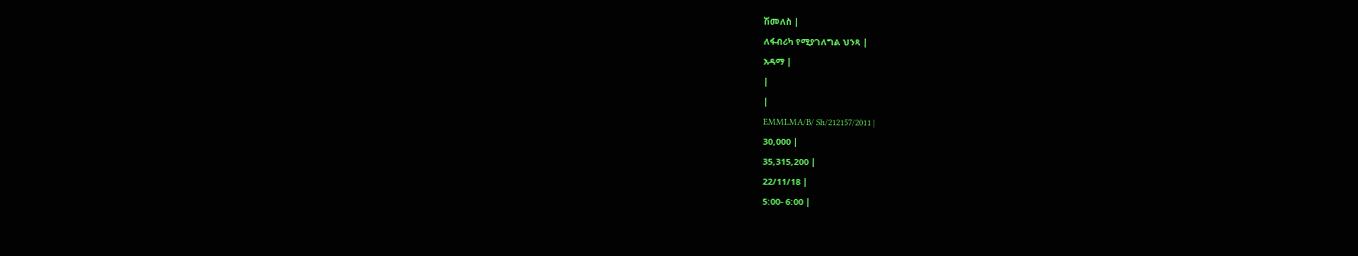ሽመለስ |
ለፋብሪካ የሚያገለግል ህንጻ |
አዳማ |
|
|
EMMLMA/B/ Sh/212157/2011 |
30,000 |
35,315,200 |
22/11/18 |
5:00- 6:00 |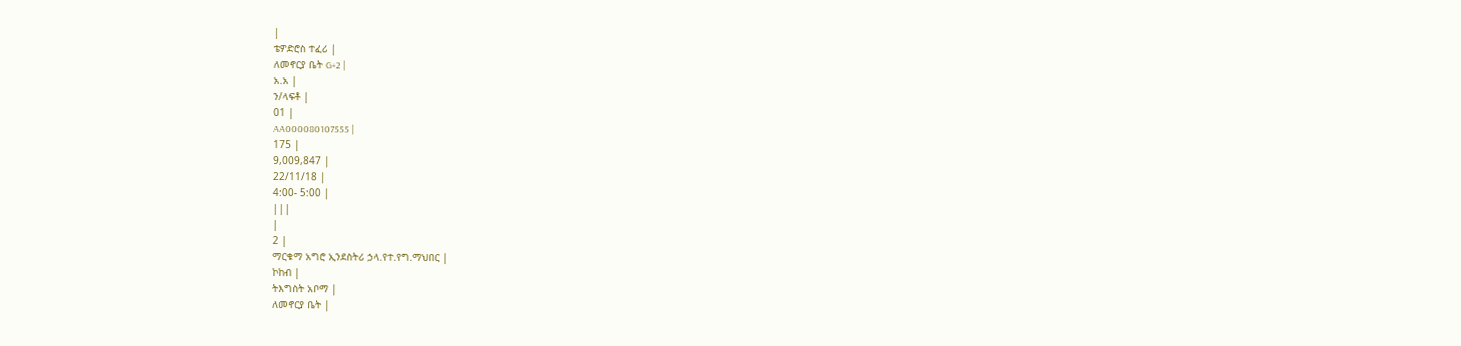|
ቴዎድሮስ ተፈሪ |
ለመኖርያ ቤት G+2 |
አ.አ |
ን/ላፍቶ |
01 |
AA000080107555 |
175 |
9,009,847 |
22/11/18 |
4:00- 5:00 |
|||
|
2 |
ማርቁማ አግሮ ኢንደስትሪ ኃላ.የተ.የግ.ማህበር |
ኮከብ |
ትእግስት አቦማ |
ለመኖርያ ቤት |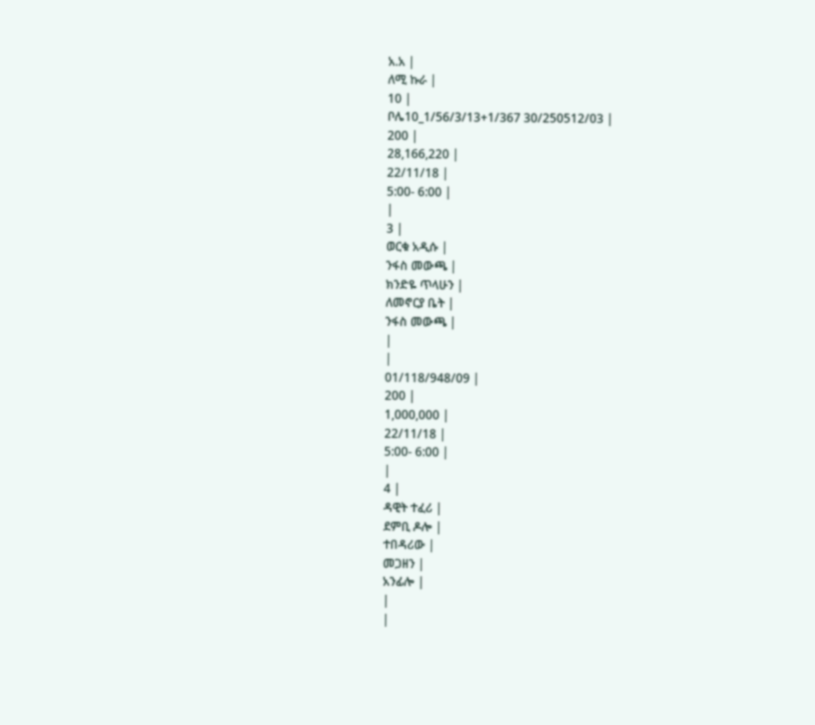አ.አ |
ለሚ ኩራ |
10 |
ቦሌ10_1/56/3/13+1/367 30/250512/03 |
200 |
28,166,220 |
22/11/18 |
5:00- 6:00 |
|
3 |
ወርቁ አዲሱ |
ንፋስ መውጫ |
ክንድዬ ጥላሁን |
ለመኖርያ ቤት |
ንፋስ መውጫ |
|
|
01/118/948/09 |
200 |
1,000,000 |
22/11/18 |
5:00- 6:00 |
|
4 |
ዳዊት ተፈሪ |
ደምቢ ዶሎ |
ተበዳሪው |
መጋዘን |
አንፊሎ |
|
|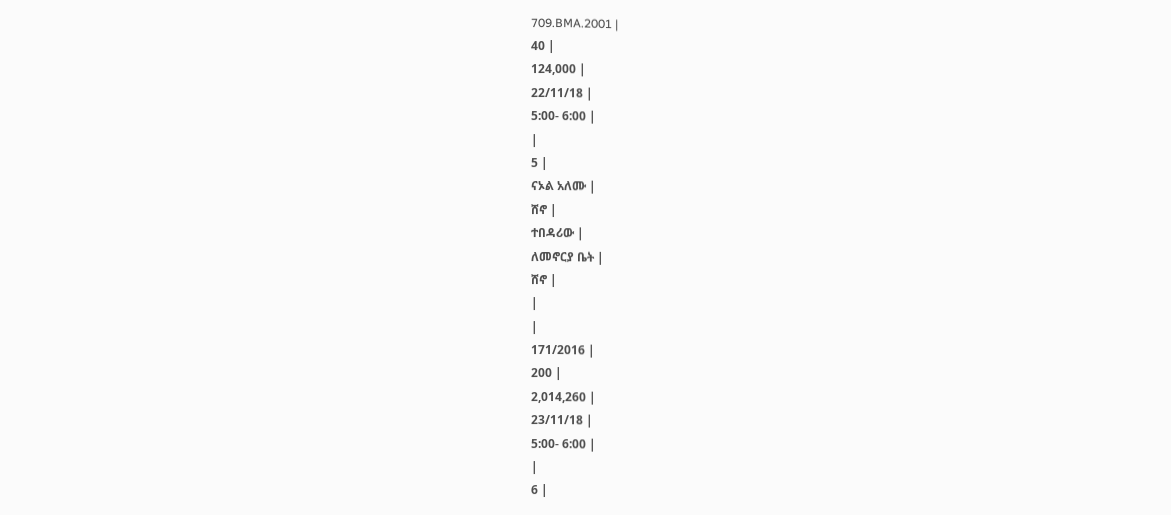709.BMA.2001 |
40 |
124,000 |
22/11/18 |
5:00- 6:00 |
|
5 |
ናኦል አለሙ |
ሸኖ |
ተበዳሪው |
ለመኖርያ ቤት |
ሸኖ |
|
|
171/2016 |
200 |
2,014,260 |
23/11/18 |
5:00- 6:00 |
|
6 |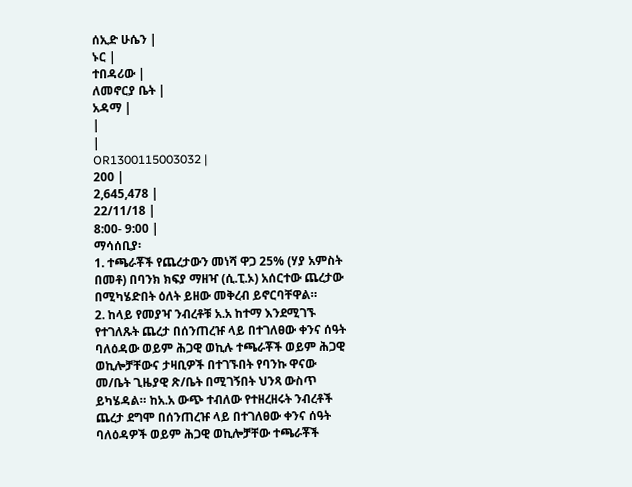ሰኢድ ሁሴን |
ኑር |
ተበዳሪው |
ለመኖርያ ቤት |
አዳማ |
|
|
OR1300115003032 |
200 |
2,645,478 |
22/11/18 |
8:00- 9:00 |
ማሳሰቢያ፡
1. ተጫራቾች የጨረታውን መነሻ ዋጋ 25% (ሃያ አምስት በመቶ) በባንክ ክፍያ ማዘዣ (ሲ.ፒ.ኦ) አሰርተው ጨረታው በሚካሄድበት ዕለት ይዘው መቅረብ ይኖርባቸዋል።
2. ከላይ የመያዣ ንብረቶቹ አ.አ ከተማ እንደሚገኙ የተገለጹት ጨረታ በሰንጠረዡ ላይ በተገለፀው ቀንና ሰዓት ባለዕዳው ወይም ሕጋዊ ወኪሉ ተጫራቾች ወይም ሕጋዊ ወኪሎቻቸውና ታዛቢዎች በተገኙበት የባንኩ ዋናው መ/ቤት ጊዜያዊ ጽ/ቤት በሚገኝበት ህንጻ ውስጥ ይካሄዳል። ከአ.አ ውጭ ተብለው የተዘረዘሩት ንብረቶች ጨረታ ደግሞ በሰንጠረዡ ላይ በተገለፀው ቀንና ሰዓት ባለዕዳዎች ወይም ሕጋዊ ወኪሎቻቸው ተጫራቾች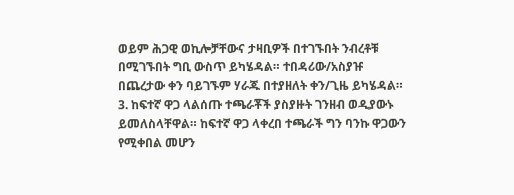ወይም ሕጋዊ ወኪሎቻቸውና ታዛቢዎች በተገኙበት ንብረቶቹ በሚገኙበት ግቢ ውስጥ ይካሄዳል። ተበዳሪው/አስያዡ በጨረታው ቀን ባይገኙም ሃራጁ በተያዘለት ቀን/ጊዜ ይካሄዳል።
3. ከፍተኛ ዋጋ ላልሰጡ ተጫራቾች ያስያዙት ገንዘብ ወዲያውኑ ይመለስላቸዋል። ከፍተኛ ዋጋ ላቀረበ ተጫራች ግን ባንኩ ዋጋውን የሚቀበል መሆን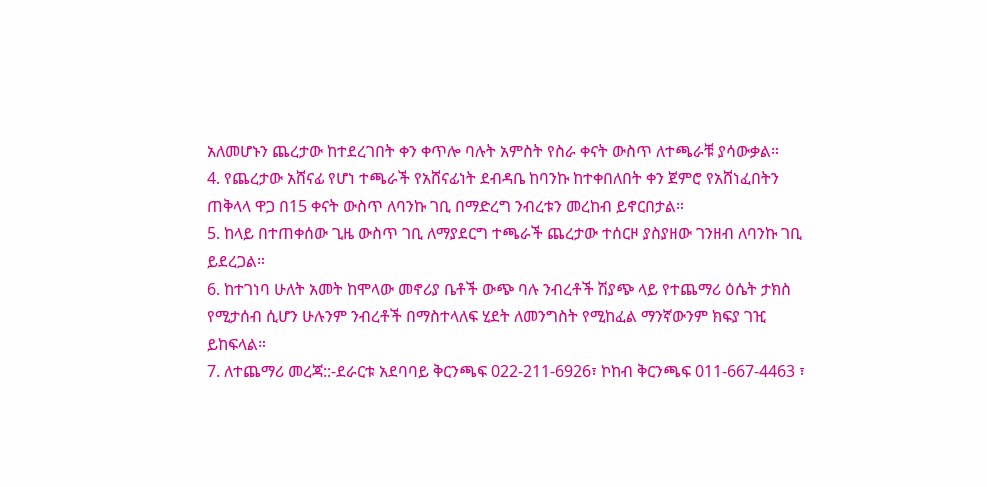አለመሆኑን ጨረታው ከተደረገበት ቀን ቀጥሎ ባሉት አምስት የስራ ቀናት ውስጥ ለተጫራቹ ያሳውቃል።
4. የጨረታው አሸናፊ የሆነ ተጫራች የአሸናፊነት ደብዳቤ ከባንኩ ከተቀበለበት ቀን ጀምሮ የአሸነፈበትን ጠቅላላ ዋጋ በ15 ቀናት ውስጥ ለባንኩ ገቢ በማድረግ ንብረቱን መረከብ ይኖርበታል።
5. ከላይ በተጠቀሰው ጊዜ ውስጥ ገቢ ለማያደርግ ተጫራች ጨረታው ተሰርዞ ያስያዘው ገንዘብ ለባንኩ ገቢ ይደረጋል።
6. ከተገነባ ሁለት አመት ከሞላው መኖሪያ ቤቶች ውጭ ባሉ ንብረቶች ሽያጭ ላይ የተጨማሪ ዕሴት ታክስ የሚታሰብ ሲሆን ሁሉንም ንብረቶች በማስተላለፍ ሂደት ለመንግስት የሚከፈል ማንኛውንም ክፍያ ገዢ ይከፍላል።
7. ለተጨማሪ መረጃ::-ደራርቱ አደባባይ ቅርንጫፍ 022-211-6926፣ ኮከብ ቅርንጫፍ 011-667-4463 ፣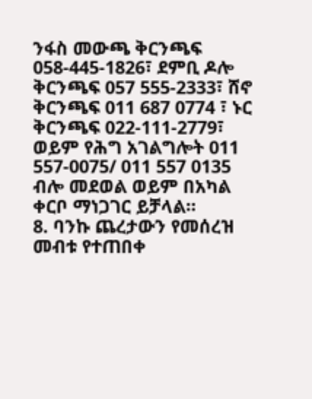ንፋስ መውጫ ቅርንጫፍ 058-445-1826፣ ደምቢ ዶሎ ቅርንጫፍ 057 555-2333፣ ሸኖ ቅርንጫፍ 011 687 0774 ፣ ኑር ቅርንጫፍ 022-111-2779፣ ወይም የሕግ አገልግሎት 011 557-0075/ 011 557 0135 ብሎ መደወል ወይም በአካል ቀርቦ ማነጋገር ይቻላል።
8. ባንኩ ጨረታውን የመሰረዝ መብቱ የተጠበቀ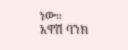ነው።
አዋሽ ባንክ